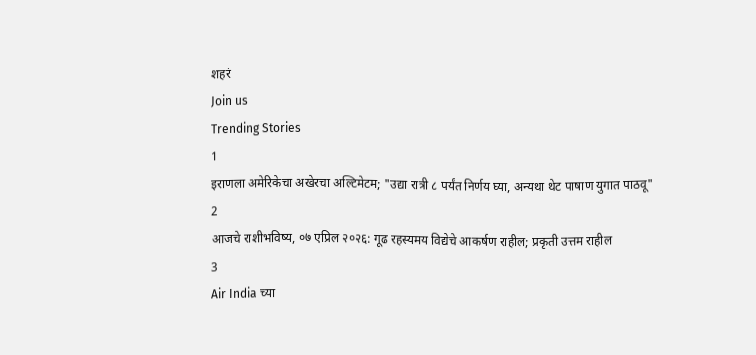शहरं
Join us
Trending Stories
1
इराणला अमेरिकेचा अखेरचा अल्टिमेटम; "उद्या रात्री ८ पर्यंत निर्णय घ्या, अन्यथा थेट पाषाण युगात पाठवू"
2
आजचे राशीभविष्य, ०७ एप्रिल २०२६: गूढ रहस्यमय विद्येचे आकर्षण राहील; प्रकृती उत्तम राहील
3
Air India च्या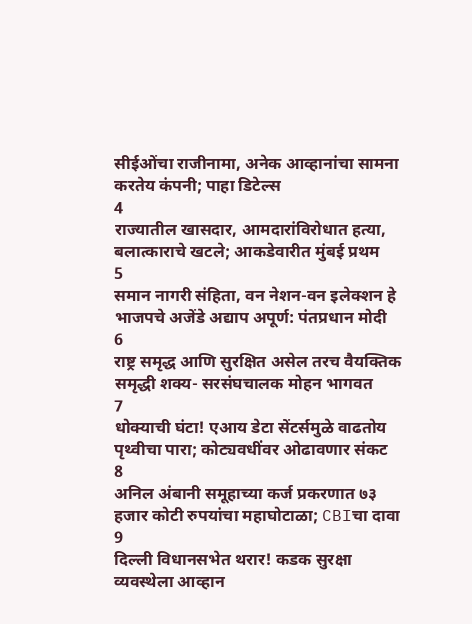सीईओंचा राजीनामा, अनेक आव्हानांचा सामना करतेय कंपनी; पाहा डिटेल्स
4
राज्यातील खासदार, आमदारांविरोधात हत्या, बलात्काराचे खटले; आकडेवारीत मुंबई प्रथम
5
समान नागरी संहिता, वन नेशन-वन इलेक्शन हे भाजपचे अजेंडे अद्याप अपूर्ण: पंतप्रधान मोदी
6
राष्ट्र समृद्ध आणि सुरक्षित असेल तरच वैयक्तिक समृद्धी शक्य- सरसंघचालक मोहन भागवत
7
धोक्याची घंटा! एआय डेटा सेंटर्समुळे वाढतोय पृथ्वीचा पारा; कोट्यवधींवर ओढावणार संकट
8
अनिल अंबानी समूहाच्या कर्ज प्रकरणात ७३ हजार कोटी रुपयांचा महाघोटाळा; CBIचा दावा
9
दिल्ली विधानसभेत थरार! कडक सुरक्षा व्यवस्थेला आव्हान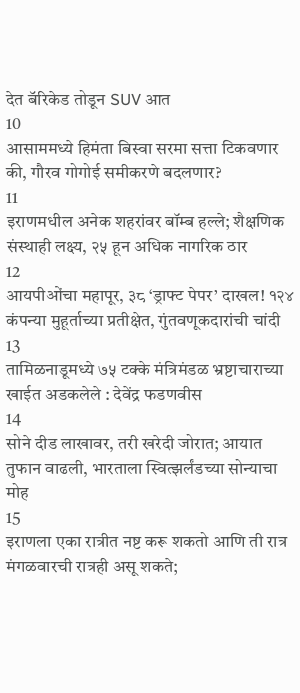देत बॅरिकेड तोडून SUV आत
10
आसाममध्ये हिमंता बिस्वा सरमा सत्ता टिकवणार की, गौरव गोगोई समीकरणे बदलणार?
11
इराणमधील अनेक शहरांवर बॉम्ब हल्ले; शैक्षणिक संस्थाही लक्ष्य, २५ हून अधिक नागरिक ठार
12
आयपीओंचा महापूर, ३८ ‘ड्राफ्ट पेपर’ दाखल! १२४ कंपन्या मुहूर्ताच्या प्रतीक्षेत, गुंतवणूकदारांची चांदी
13
तामिळनाडूमध्ये ७५ टक्के मंत्रिमंडळ भ्रष्टाचाराच्या खाईत अडकलेले : देवेंद्र फडणवीस
14
सोने दीड लाखावर, तरी खरेदी जोरात; आयात तुफान वाढली, भारताला स्वित्झर्लंडच्या सोन्याचा मोह
15
इराणला एका रात्रीत नष्ट करू शकतो आणि ती रात्र मंगळवारची रात्रही असू शकते;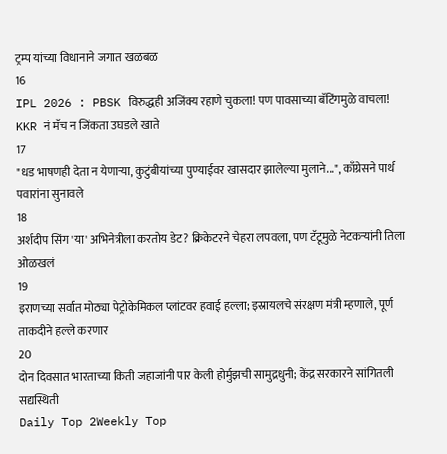ट्रम्प यांच्या विधानाने जगात खळबळ
16
IPL 2026 : PBSK विरुद्धही अजिंक्य रहाणे चुकला! पण पावसाच्या बॅटिंगमुळे वाचला! KKR नं मॅच न जिंकता उघडले खाते
17
"धड भाषणही देता न येणाऱ्या, कुटुंबीयांच्या पुण्याईवर खासदार झालेल्या मुलाने...", काँग्रेसने पार्थ पवारांना सुनावले
18
अर्शदीप सिंग 'या' अभिनेत्रीला करतोय डेट? क्रिकेटरने चेहरा लपवला, पण टॅटूमुळे नेटकऱ्यांनी तिला ओळखलं
19
इराणच्या सर्वात मोठ्या पेट्रोकेमिकल प्लांटवर हवाई हल्ला; इस्रायलचे संरक्षण मंत्री म्हणाले, पूर्ण ताकदीने हल्ले करणार
20
दोन दिवसात भारताच्या किती जहाजांनी पार केली होर्मुझची सामुद्रधुनी; केंद्र सरकारने सांगितली सद्यस्थिती
Daily Top 2Weekly Top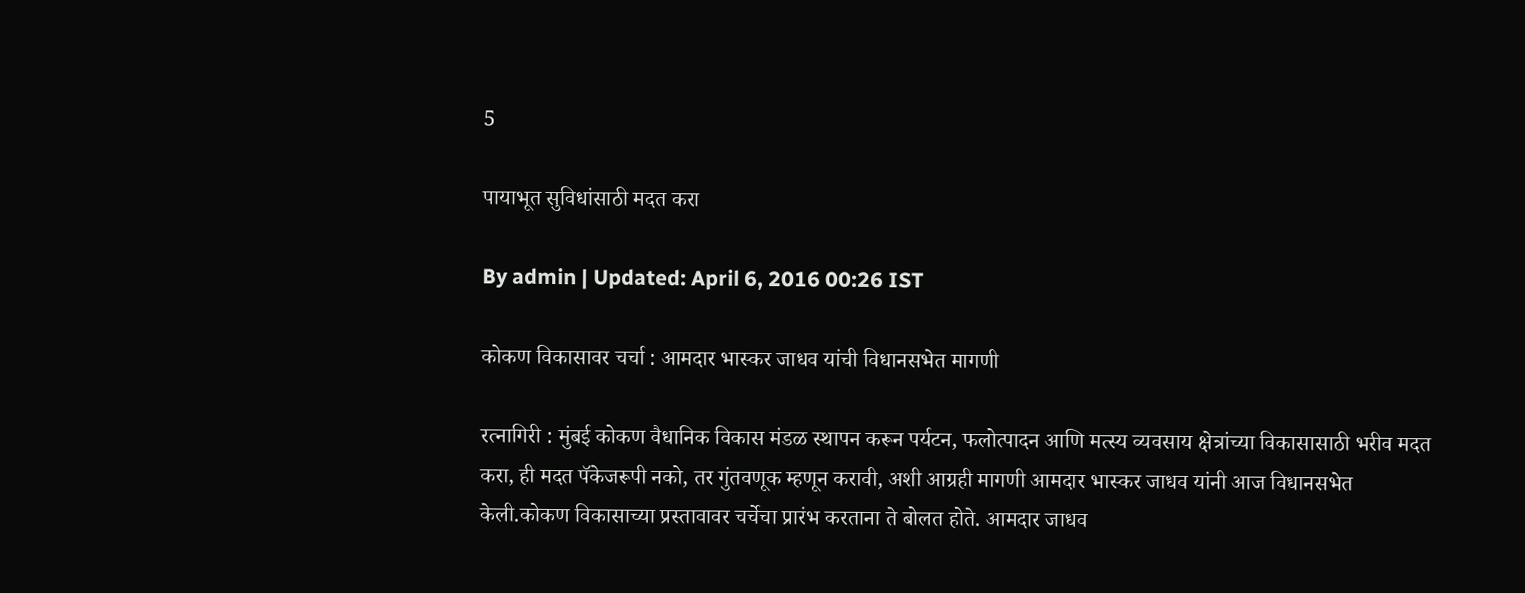5

पायाभूत सुविधांसाठी मदत करा

By admin | Updated: April 6, 2016 00:26 IST

कोकण विकासावर चर्चा : आमदार भास्कर जाधव यांची विधानसभेत मागणी

रत्नागिरी : मुंबई कोकण वैधानिक विकास मंडळ स्थापन करून पर्यटन, फलोत्पादन आणि मत्स्य व्यवसाय क्षेत्रांच्या विकासासाठी भरीव मदत करा, ही मदत पॅकेजरूपी नको, तर गुंतवणूक म्हणून करावी, अशी आग्रही मागणी आमदार भास्कर जाधव यांनी आज विधानसभेत केली.कोकण विकासाच्या प्रस्तावावर चर्चेचा प्रारंभ करताना ते बोलत होते. आमदार जाधव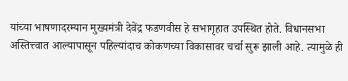यांच्या भाषणादरम्यान मुख्यमंत्री देवेंद्र फडणवीस हे सभागृहात उपस्थित होते. विधानसभा अस्तित्त्वात आल्यापासून पहिल्यांदाच कोकणच्या विकासावर चर्चा सुरू झाली आहे. त्यामुळे ही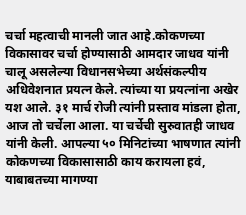चर्चा महत्वाची मानली जात आहे.कोकणच्या विकासावर चर्चा होण्यासाठी आमदार जाधव यांनी चालू असलेल्या विधानसभेच्या अर्थसंकल्पीय अधिवेशनात प्रयत्न केले. त्यांच्या या प्रयत्नांना अखेर यश आले. ३१ मार्च रोजी त्यांनी प्रस्ताव मांडला होता, आज तो चर्चेला आला. या चर्चेची सुरुवातही जाधव यांनी केली. आपल्या ५० मिनिटांच्या भाषणात त्यांनी कोकणच्या विकासासाठी काय करायला हवं, याबाबतच्या मागण्या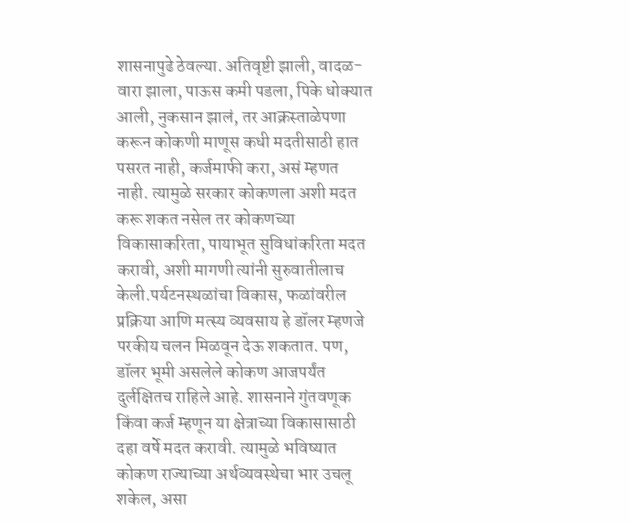शासनापुढे ठेवल्या. अतिवृष्टी झाली, वादळ-वारा झाला, पाऊस कमी पडला, पिके धोक्यात आली, नुकसान झालं, तर आक्रस्ताळेपणा करून कोकणी माणूस कधी मदतीसाठी हात पसरत नाही, कर्जमाफी करा, असं म्हणत नाही. त्यामुळे सरकार कोकणला अशी मदत करू शकत नसेल तर कोकणच्या विकासाकरिता, पायाभूत सुविधांकरिता मदत करावी, अशी मागणी त्यांनी सुरुवातीलाच केली.पर्यटनस्थळांचा विकास, फळांवरील प्रक्रिया आणि मत्स्य व्यवसाय हे डॉलर म्हणजे परकीय चलन मिळवून देऊ शकतात. पण, डॉलर भूमी असलेले कोकण आजपर्यंत दुर्लक्षितच राहिले आहे. शासनाने गुंतवणूक किंवा कर्ज म्हणून या क्षेत्राच्या विकासासाठी दहा वर्षे मदत करावी. त्यामुळे भविष्यात कोकण राज्याच्या अर्थव्यवस्थेचा भार उचलू शकेल, असा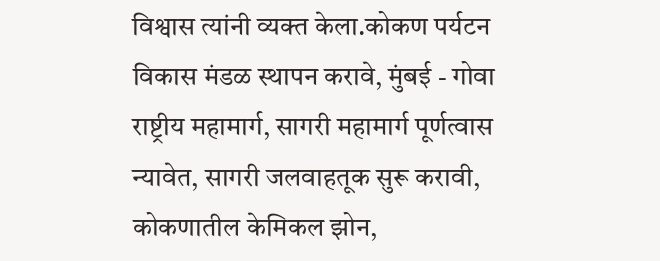विश्वास त्यांनी व्यक्त केला.कोकण पर्यटन विकास मंडळ स्थापन करावे, मुंबई - गोवा राष्ट्रीय महामार्ग, सागरी महामार्ग पूर्णत्वास न्यावेत, सागरी जलवाहतूक सुरू करावी, कोकणातील केमिकल झोन,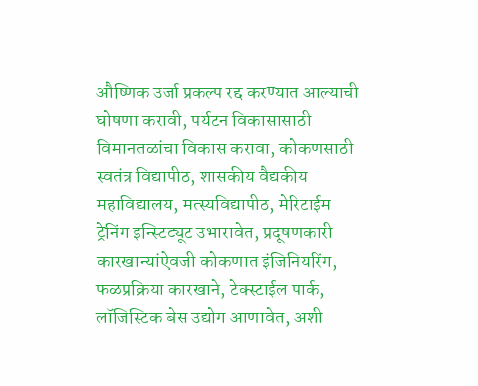औष्णिक उर्जा प्रकल्प रद्द करण्यात आल्याची घोषणा करावी, पर्यटन विकासासाठी विमानतळांचा विकास करावा, कोकणसाठी स्वतंत्र विद्यापीठ, शासकीय वैद्यकीय महाविद्यालय, मत्स्यविद्यापीठ, मेरिटाईम ट्रेनिंग इन्स्टिट्यूट उभारावेत, प्रदूषणकारी कारखान्यांऐवजी कोकणात इंजिनियरिंग, फळप्रक्रिया कारखाने, टेक्स्टाईल पार्क, लॉजिस्टिक बेस उद्योग आणावेत, अशी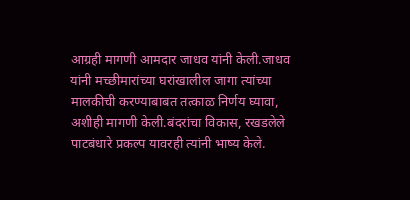आग्रही मागणी आमदार जाधव यांनी केली.जाधव यांनी मच्छीमारांच्या घरांखालील जागा त्यांच्या मालकीची करण्याबाबत तत्काळ निर्णय घ्यावा, अशीही मागणी केली.बंदरांचा विकास, रखडलेले पाटबंधारे प्रकल्प यावरही त्यांनी भाष्य केले.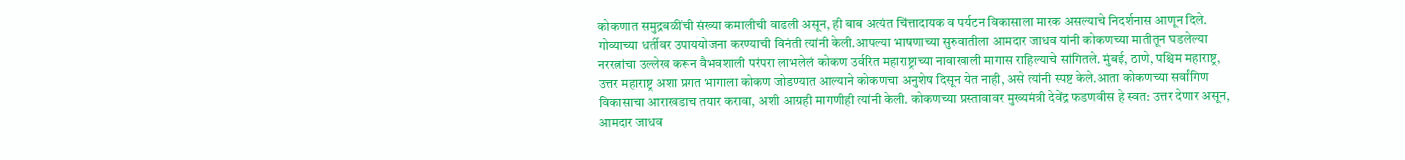कोकणात समुद्रबळींची संख्या कमालीची वाढली असून, ही बाब अत्यंत चिंत्तादायक व पर्यटन विकासाला मारक असल्याचे निदर्शनास आणून दिले. गोव्याच्या धर्तीवर उपाययोजना करण्याची विनंती त्यांनी केली.आपल्या भाषणाच्या सुरुवातीला आमदार जाधव यांनी कोकणच्या मातीतून घडलेल्या नररत्नांचा उल्लेख करून वैभवशाली परंपरा लाभलेलं कोकण उर्वरित महाराष्ट्राच्या नावाखाली मागास राहिल्याचे सांगितले. मुंबई, ठाणे, पश्चिम महाराष्ट्र, उत्तर महाराष्ट्र अशा प्रगत भागाला कोकण जोडण्यात आल्याने कोकणचा अनुशेष दिसून येत नाही, असे त्यांनी स्पष्ट केले.आता कोकणच्या सर्वांगिण विकासाचा आराखडाच तयार करावा, अशी आग्रही मागणीही त्यांनी केली. कोकणच्या प्रस्तावावर मुख्यमंत्री देवेंद्र फडणवीस हे स्वत: उत्तर देणार असून, आमदार जाधव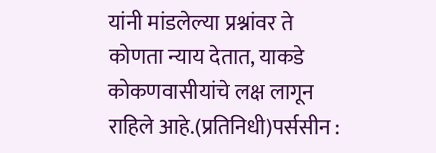यांनी मांडलेल्या प्रश्नांवर ते कोणता न्याय देतात, याकडे कोकणवासीयांचे लक्ष लागून राहिले आहे.(प्रतिनिधी)पर्ससीन :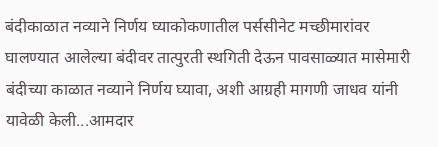बंदीकाळात नव्याने निर्णय घ्याकोकणातील पर्ससीनेट मच्छीमारांवर घालण्यात आलेल्या बंदीवर तात्पुरती स्थगिती देऊन पावसाळ्यात मासेमारी बंदीच्या काळात नव्याने निर्णय घ्यावा, अशी आग्रही मागणी जाधव यांनी यावेळी केली...आमदार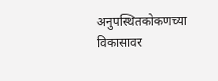अनुपस्थितकोकणच्या विकासावर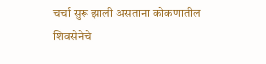चर्चा सुरू झाली असताना कोकणातील शिवसेनेचे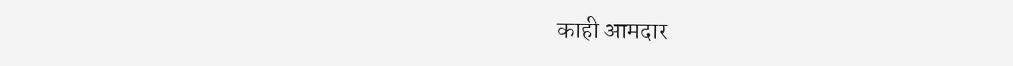काही आमदार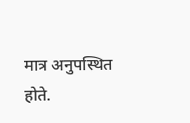मात्र अनुपस्थित होते.